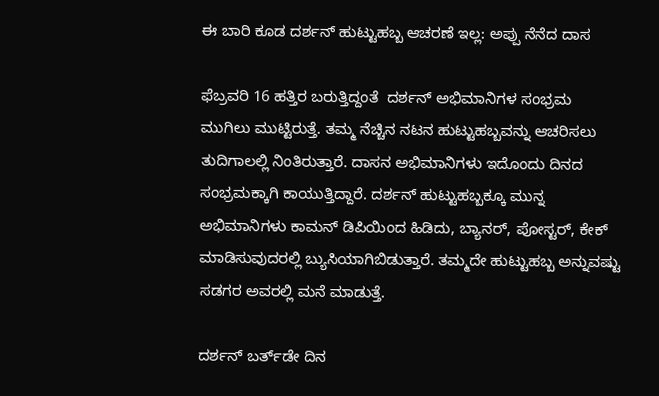ಈ ಬಾರಿ ಕೂಡ ದರ್ಶನ್ ಹುಟ್ಟುಹಬ್ಬ ಆಚರಣೆ ಇಲ್ಲ: ಅಪ್ಪು ನೆನೆದ ದಾಸ

ಫೆಬ್ರವರಿ 16 ಹತ್ತಿರ ಬರುತ್ತಿದ್ದಂತೆ  ದರ್ಶನ್ ಅಭಿಮಾನಿಗಳ ಸಂಭ್ರಮ ಮುಗಿಲು ಮುಟ್ಟಿರುತ್ತೆ. ತಮ್ಮ ನೆಚ್ಚಿನ ನಟನ ಹುಟ್ಟುಹಬ್ಬವನ್ನು ಆಚರಿಸಲು ತುದಿಗಾಲಲ್ಲಿ ನಿಂತಿರುತ್ತಾರೆ. ದಾಸನ ಅಭಿಮಾನಿಗಳು ಇದೊಂದು ದಿನದ ಸಂಭ್ರಮಕ್ಕಾಗಿ ಕಾಯುತ್ತಿದ್ದಾರೆ. ದರ್ಶನ್ ಹುಟ್ಟುಹಬ್ಬಕ್ಕೂ ಮುನ್ನ ಅಭಿಮಾನಿಗಳು ಕಾಮನ್ ಡಿಪಿಯಿಂದ ಹಿಡಿದು, ಬ್ಯಾನರ್, ಪೋಸ್ಟರ್, ಕೇಕ್ ಮಾಡಿಸುವುದರಲ್ಲಿ ಬ್ಯುಸಿಯಾಗಿಬಿಡುತ್ತಾರೆ. ತಮ್ಮದೇ ಹುಟ್ಟುಹಬ್ಬ ಅನ್ನುವಷ್ಟು ಸಡಗರ ಅವರಲ್ಲಿ ಮನೆ ಮಾಡುತ್ತೆ.

ದರ್ಶನ್ ಬರ್ತ್‌ಡೇ ದಿನ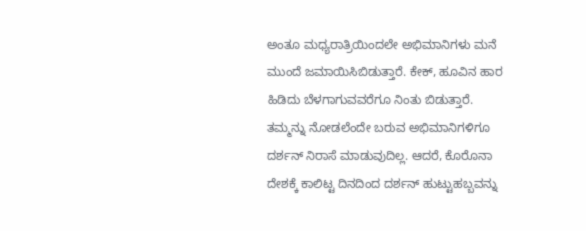ಅಂತೂ ಮಧ್ಯರಾತ್ರಿಯಿಂದಲೇ ಅಭಿಮಾನಿಗಳು ಮನೆ ಮುಂದೆ ಜಮಾಯಿಸಿಬಿಡುತ್ತಾರೆ. ಕೇಕ್, ಹೂವಿನ ಹಾರ ಹಿಡಿದು ಬೆಳಗಾಗುವವರೆಗೂ ನಿಂತು ಬಿಡುತ್ತಾರೆ. ತಮ್ಮನ್ನು ನೋಡಲೆಂದೇ ಬರುವ ಅಭಿಮಾನಿಗಳಿಗೂ ದರ್ಶನ್ ನಿರಾಸೆ ಮಾಡುವುದಿಲ್ಲ. ಆದರೆ, ಕೊರೊನಾ ದೇಶಕ್ಕೆ ಕಾಲಿಟ್ಟ ದಿನದಿಂದ ದರ್ಶನ್ ಹುಟ್ಟುಹಬ್ಬವನ್ನು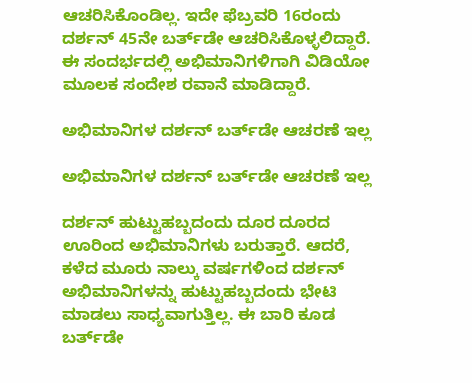ಆಚರಿಸಿಕೊಂಡಿಲ್ಲ. ಇದೇ ಫೆಬ್ರವರಿ 16ರಂದು ದರ್ಶನ್ 45ನೇ ಬರ್ತ್‌ಡೇ ಆಚರಿಸಿಕೊಳ್ಳಲಿದ್ದಾರೆ. ಈ ಸಂದರ್ಭದಲ್ಲಿ ಅಭಿಮಾನಿಗಳಿಗಾಗಿ ವಿಡಿಯೋ ಮೂಲಕ ಸಂದೇಶ ರವಾನೆ ಮಾಡಿದ್ದಾರೆ.

ಅಭಿಮಾನಿಗಳ ದರ್ಶನ್ ಬರ್ತ್‌ಡೇ ಆಚರಣೆ ಇಲ್ಲ

ಅಭಿಮಾನಿಗಳ ದರ್ಶನ್ ಬರ್ತ್‌ಡೇ ಆಚರಣೆ ಇಲ್ಲ

ದರ್ಶನ್ ಹುಟ್ಟುಹಬ್ಬದಂದು ದೂರ ದೂರದ ಊರಿಂದ ಅಭಿಮಾನಿಗಳು ಬರುತ್ತಾರೆ. ಆದರೆ, ಕಳೆದ ಮೂರು ನಾಲ್ಕು ವರ್ಷಗಳಿಂದ ದರ್ಶನ್ ಅಭಿಮಾನಿಗಳನ್ನು ಹುಟ್ಟುಹಬ್ಬದಂದು ಭೇಟಿ ಮಾಡಲು ಸಾಧ್ಯವಾಗುತ್ತಿಲ್ಲ. ಈ ಬಾರಿ ಕೂಡ ಬರ್ತ್‌ಡೇ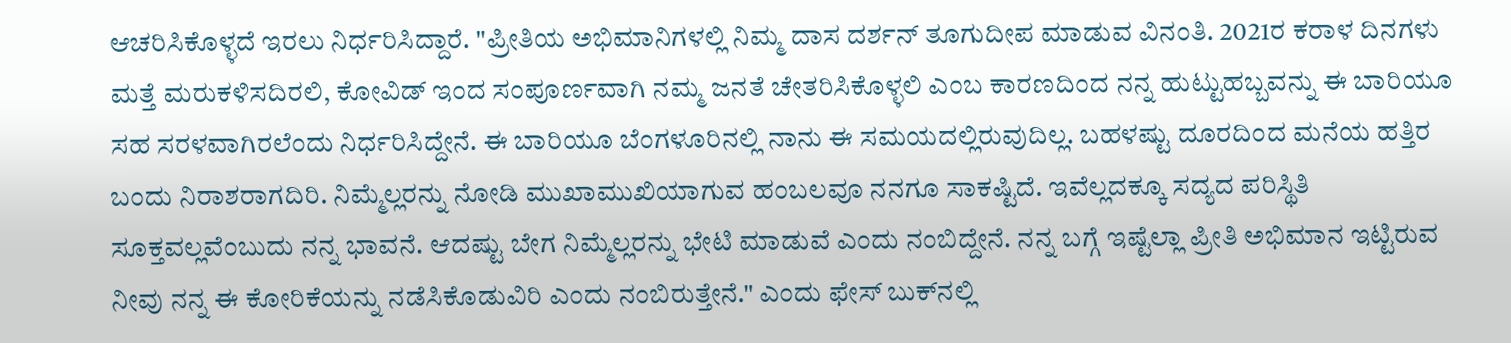ಆಚರಿಸಿಕೊಳ್ಳದೆ ಇರಲು ನಿರ್ಧರಿಸಿದ್ದಾರೆ. "ಪ್ರೀತಿಯ ಅಭಿಮಾನಿಗಳಲ್ಲಿ ನಿಮ್ಮ ದಾಸ ದರ್ಶನ್ ತೂಗುದೀಪ ಮಾಡುವ ವಿನಂತಿ. 2021ರ ಕರಾಳ ದಿನಗಳು ಮತ್ತೆ ಮರುಕಳಿಸದಿರಲಿ, ಕೋವಿಡ್ ಇಂದ ಸಂಪೂರ್ಣವಾಗಿ ನಮ್ಮ ಜನತೆ ಚೇತರಿಸಿಕೊಳ್ಳಲಿ ಎಂಬ ಕಾರಣದಿಂದ ನನ್ನ ಹುಟ್ಟುಹಬ್ಬವನ್ನು ಈ ಬಾರಿಯೂ ಸಹ ಸರಳವಾಗಿರಲೆಂದು ನಿರ್ಧರಿಸಿದ್ದೇನೆ. ಈ ಬಾರಿಯೂ ಬೆಂಗಳೂರಿನಲ್ಲಿ ನಾನು ಈ ಸಮಯದಲ್ಲಿರುವುದಿಲ್ಲ. ಬಹಳಷ್ಟು ದೂರದಿಂದ ಮನೆಯ ಹತ್ತಿರ ಬಂದು ನಿರಾಶರಾಗದಿರಿ. ನಿಮ್ಮೆಲ್ಲರನ್ನು ನೋಡಿ ಮುಖಾಮುಖಿಯಾಗುವ ಹಂಬಲವೂ ನನಗೂ ಸಾಕಷ್ಟಿದೆ. ಇವೆಲ್ಲದಕ್ಕೂ ಸದ್ಯದ ಪರಿಸ್ಥಿತಿ ಸೂಕ್ತವಲ್ಲವೆಂಬುದು ನನ್ನ ಭಾವನೆ. ಆದಷ್ಟು ಬೇಗ ನಿಮ್ಮೆಲ್ಲರನ್ನು ಭೇಟಿ ಮಾಡುವೆ ಎಂದು ನಂಬಿದ್ದೇನೆ. ನನ್ನ ಬಗ್ಗೆ ಇಷ್ಟೆಲ್ಲಾ ಪ್ರೀತಿ ಅಭಿಮಾನ ಇಟ್ಟಿರುವ ನೀವು ನನ್ನ ಈ ಕೋರಿಕೆಯನ್ನು ನಡೆಸಿಕೊಡುವಿರಿ ಎಂದು ನಂಬಿರುತ್ತೇನೆ." ಎಂದು ಫೇಸ್ ಬುಕ್‌ನಲ್ಲಿ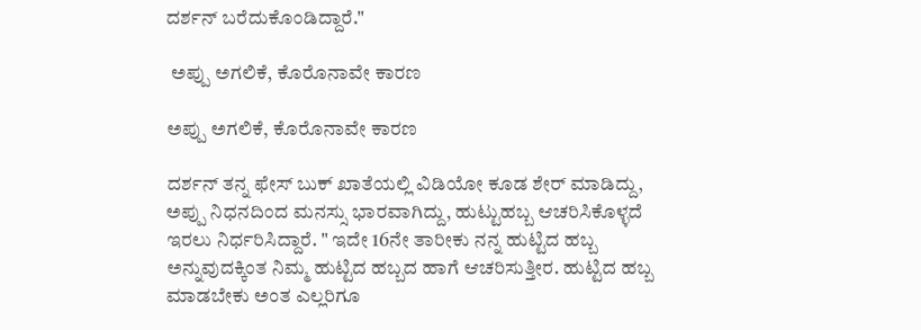ದರ್ಶನ್ ಬರೆದುಕೊಂಡಿದ್ದಾರೆ."

 ಅಪ್ಪು ಅಗಲಿಕೆ, ಕೊರೊನಾವೇ ಕಾರಣ

ಅಪ್ಪು ಅಗಲಿಕೆ, ಕೊರೊನಾವೇ ಕಾರಣ

ದರ್ಶನ್ ತನ್ನ ಫೇಸ್ ಬುಕ್ ಖಾತೆಯಲ್ಲಿ ವಿಡಿಯೋ ಕೂಡ ಶೇರ್ ಮಾಡಿದ್ದು, ಅಪ್ಪು ನಿಧನದಿಂದ ಮನಸ್ಸು ಭಾರವಾಗಿದ್ದು, ಹುಟ್ಟುಹಬ್ಬ ಆಚರಿಸಿಕೊಳ್ಳದೆ ಇರಲು ನಿರ್ಧರಿಸಿದ್ದಾರೆ. " ಇದೇ 16ನೇ ತಾರೀಕು ನನ್ನ ಹುಟ್ಟಿದ ಹಬ್ಬ ಅನ್ನುವುದಕ್ಕಿಂತ ನಿಮ್ಮ ಹುಟ್ಟಿದ ಹಬ್ಬದ ಹಾಗೆ ಆಚರಿಸುತ್ತೀರ. ಹುಟ್ಟಿದ ಹಬ್ಬ ಮಾಡಬೇಕು ಅಂತ ಎಲ್ಲರಿಗೂ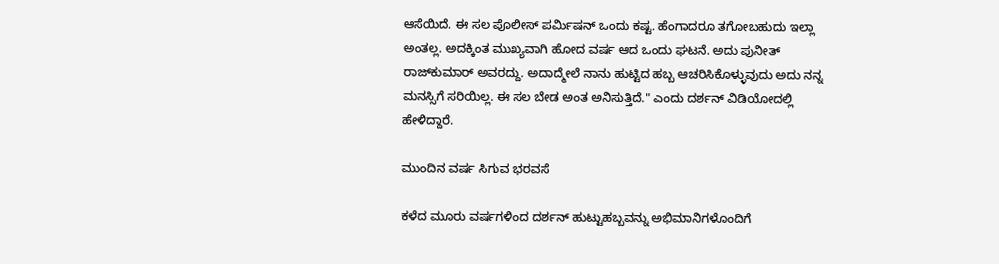ಆಸೆಯಿದೆ. ಈ ಸಲ ಪೊಲೀಸ್ ಪರ್ಮಿಷನ್ ಒಂದು ಕಷ್ಟ. ಹೆಂಗಾದರೂ ತಗೋಬಹುದು ಇಲ್ಲಾ ಅಂತಲ್ಲ. ಅದಕ್ಕಿಂತ ಮುಖ್ಯವಾಗಿ ಹೋದ ವರ್ಷ ಆದ ಒಂದು ಘಟನೆ. ಅದು ಪುನೀತ್ ರಾಜ್‌ಕುಮಾರ್ ಅವರದ್ದು. ಅದಾದ್ಮೇಲೆ ನಾನು ಹುಟ್ಟಿದ ಹಬ್ಬ ಆಚರಿಸಿಕೊಳ್ಳುವುದು ಅದು ನನ್ನ ಮನಸ್ಸಿಗೆ ಸರಿಯಿಲ್ಲ. ಈ ಸಲ ಬೇಡ ಅಂತ ಅನಿಸುತ್ತಿದೆ." ಎಂದು ದರ್ಶನ್ ವಿಡಿಯೋದಲ್ಲಿ ಹೇಳಿದ್ದಾರೆ.

ಮುಂದಿನ ವರ್ಷ ಸಿಗುವ ಭರವಸೆ

ಕಳೆದ ಮೂರು ವರ್ಷಗಳಿಂದ ದರ್ಶನ್ ಹುಟ್ಟುಹಬ್ಬವನ್ನು ಅಭಿಮಾನಿಗಳೊಂದಿಗೆ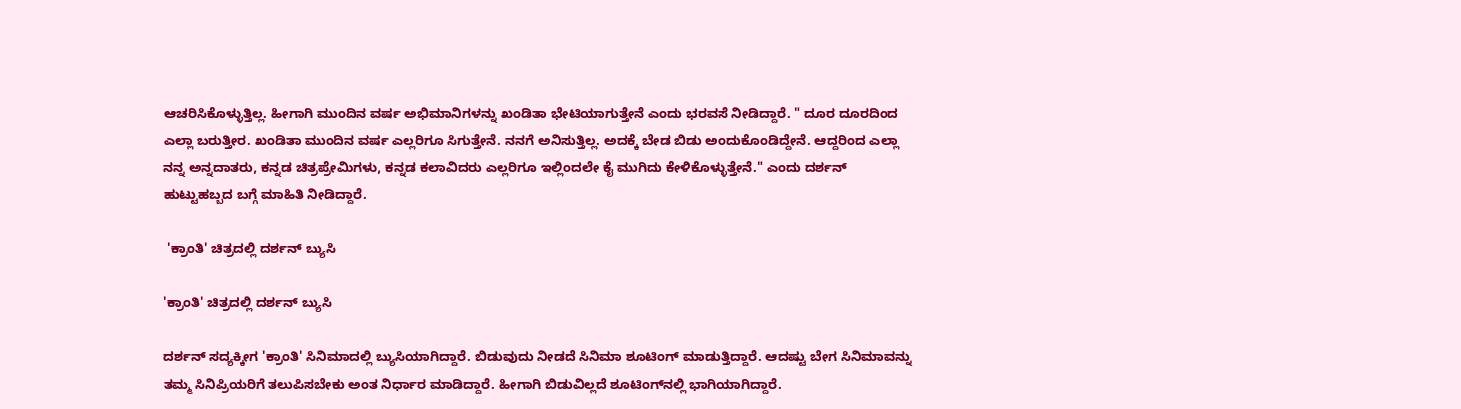ಆಚರಿಸಿಕೊಳ್ಳುತ್ತಿಲ್ಲ. ಹೀಗಾಗಿ ಮುಂದಿನ ವರ್ಷ ಅಭಿಮಾನಿಗಳನ್ನು ಖಂಡಿತಾ ಭೇಟಿಯಾಗುತ್ತೇನೆ ಎಂದು ಭರವಸೆ ನೀಡಿದ್ದಾರೆ. " ದೂರ ದೂರದಿಂದ ಎಲ್ಲಾ ಬರುತ್ತೀರ. ಖಂಡಿತಾ ಮುಂದಿನ ವರ್ಷ ಎಲ್ಲರಿಗೂ ಸಿಗುತ್ತೇನೆ. ನನಗೆ ಅನಿಸುತ್ತಿಲ್ಲ. ಅದಕ್ಕೆ ಬೇಡ ಬಿಡು ಅಂದುಕೊಂಡಿದ್ದೇನೆ. ಆದ್ದರಿಂದ ಎಲ್ಲಾ ನನ್ನ ಅನ್ನದಾತರು, ಕನ್ನಡ ಚಿತ್ರಪ್ರೇಮಿಗಳು, ಕನ್ನಡ ಕಲಾವಿದರು ಎಲ್ಲರಿಗೂ ಇಲ್ಲಿಂದಲೇ ಕೈ ಮುಗಿದು ಕೇಳಿಕೊಳ್ಳುತ್ತೇನೆ." ಎಂದು ದರ್ಶನ್ ಹುಟ್ಟುಹಬ್ಬದ ಬಗ್ಗೆ ಮಾಹಿತಿ ನೀಡಿದ್ದಾರೆ.

 'ಕ್ರಾಂತಿ' ಚಿತ್ರದಲ್ಲಿ ದರ್ಶನ್ ಬ್ಯುಸಿ

'ಕ್ರಾಂತಿ' ಚಿತ್ರದಲ್ಲಿ ದರ್ಶನ್ ಬ್ಯುಸಿ

ದರ್ಶನ್ ಸದ್ಯಕ್ಕೀಗ 'ಕ್ರಾಂತಿ' ಸಿನಿಮಾದಲ್ಲಿ ಬ್ಯುಸಿಯಾಗಿದ್ದಾರೆ. ಬಿಡುವುದು ನೀಡದೆ ಸಿನಿಮಾ ಶೂಟಿಂಗ್ ಮಾಡುತ್ತಿದ್ದಾರೆ. ಆದಷ್ಟು ಬೇಗ ಸಿನಿಮಾವನ್ನು ತಮ್ಮ ಸಿನಿಪ್ರಿಯರಿಗೆ ತಲುಪಿಸಬೇಕು ಅಂತ ನಿರ್ಧಾರ ಮಾಡಿದ್ದಾರೆ. ಹೀಗಾಗಿ ಬಿಡುವಿಲ್ಲದೆ ಶೂಟಿಂಗ್‌ನಲ್ಲಿ ಭಾಗಿಯಾಗಿದ್ದಾರೆ.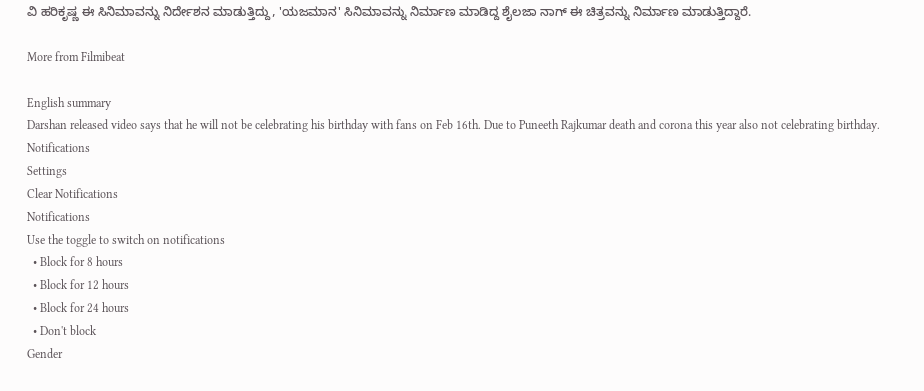ವಿ ಹರಿಕೃಷ್ಣ ಈ ಸಿನಿಮಾವನ್ನು ನಿರ್ದೇಶನ ಮಾಡುತ್ತಿದ್ದು, 'ಯಜಮಾನ' ಸಿನಿಮಾವನ್ನು ನಿರ್ಮಾಣ ಮಾಡಿದ್ದ ಶೈಲಜಾ ನಾಗ್ ಈ ಚಿತ್ರವನ್ನು ನಿರ್ಮಾಣ ಮಾಡುತ್ತಿದ್ದಾರೆ.

More from Filmibeat

English summary
Darshan released video says that he will not be celebrating his birthday with fans on Feb 16th. Due to Puneeth Rajkumar death and corona this year also not celebrating birthday.
Notifications
Settings
Clear Notifications
Notifications
Use the toggle to switch on notifications
  • Block for 8 hours
  • Block for 12 hours
  • Block for 24 hours
  • Don't block
Gender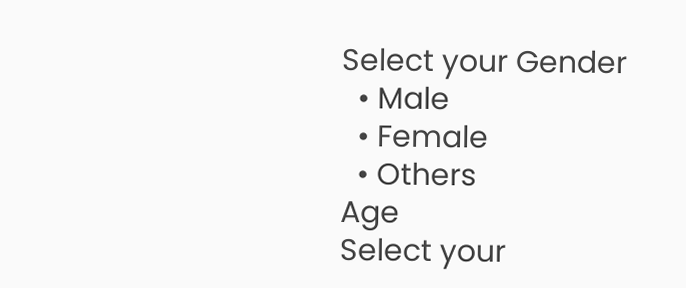Select your Gender
  • Male
  • Female
  • Others
Age
Select your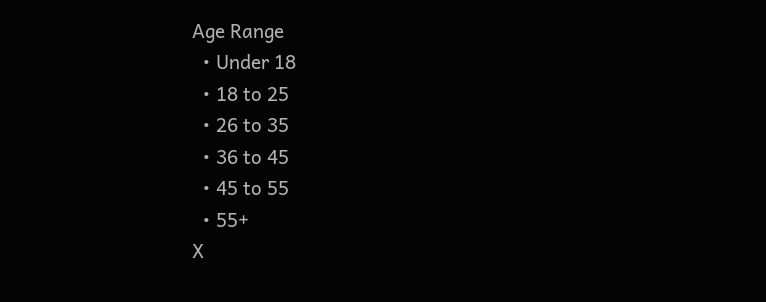Age Range
  • Under 18
  • 18 to 25
  • 26 to 35
  • 36 to 45
  • 45 to 55
  • 55+
X